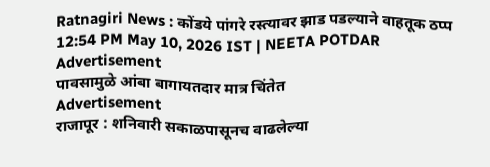Ratnagiri News : कोंडये पांगरे रस्त्यावर झाड पडल्याने वाहतूक ठप्प
12:54 PM May 10, 2026 IST | NEETA POTDAR
Advertisement
पावसामुळे आंबा बागायतदार मात्र चिंतेत
Advertisement
राजापूर : शनिवारी सकाळपासूनच वाढलेल्या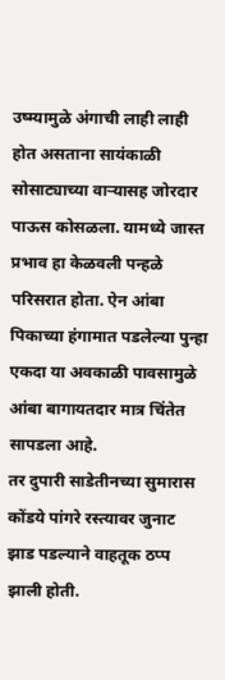उष्म्यामुळे अंगाची लाही लाही होत असताना सायंकाळी सोसाट्याच्या वाऱ्यासह जोरदार पाऊस कोसळला. यामध्ये जास्त प्रभाव हा केळवली पन्हळे परिसरात होता. ऐन आंबा पिकाच्या हंगामात पडलेल्या पुन्हा एकदा या अवकाळी पावसामुळे आंबा बागायतदार मात्र चिंतेत सापडला आहे.
तर दुपारी साडेतीनच्या सुमारास कोंडये पांगरे रस्त्यावर जुनाट झाड पडल्याने वाहतूक ठप्प झाली होती.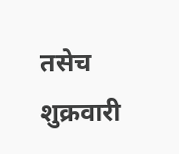तसेच शुक्रवारी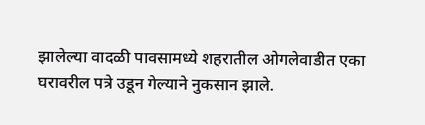झालेल्या वादळी पावसामध्ये शहरातील ओगलेवाडीत एका घरावरील पत्रे उडून गेल्याने नुकसान झाले.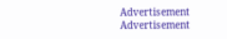Advertisement
Advertisement